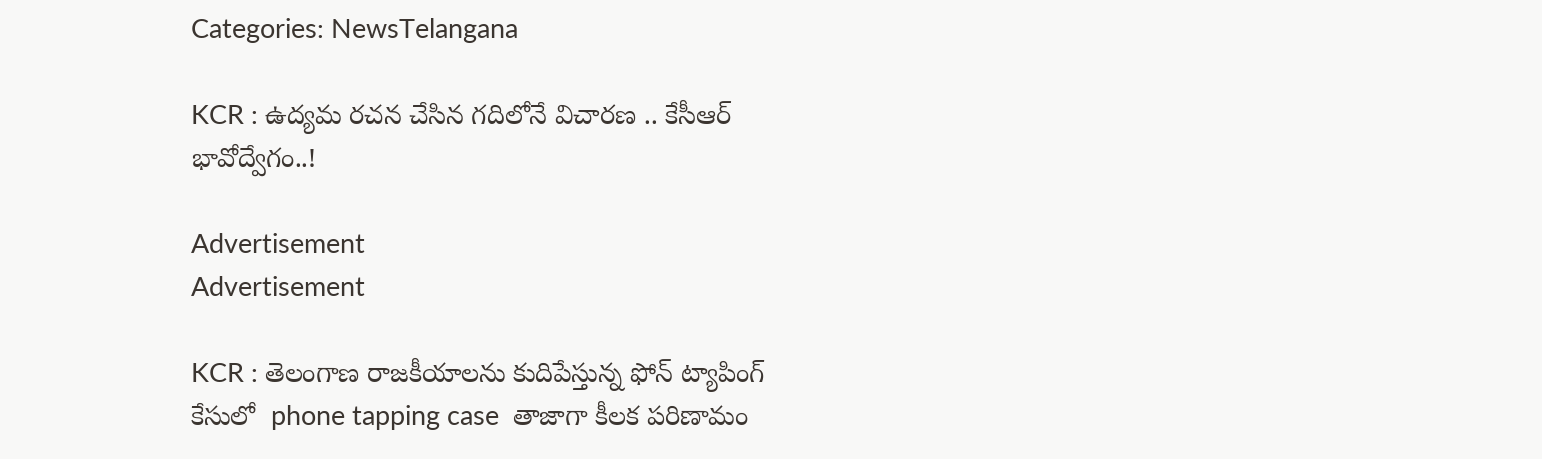Categories: NewsTelangana

KCR : ఉద్యమ రచన చేసిన గదిలోనే విచారణ .. కేసీఆర్ భావోద్వేగం..!

Advertisement
Advertisement

KCR : తెలంగాణ రాజకీయాలను కుదిపేస్తున్న ఫోన్ ట్యాపింగ్ కేసులో  phone tapping case  తాజాగా కీలక పరిణామం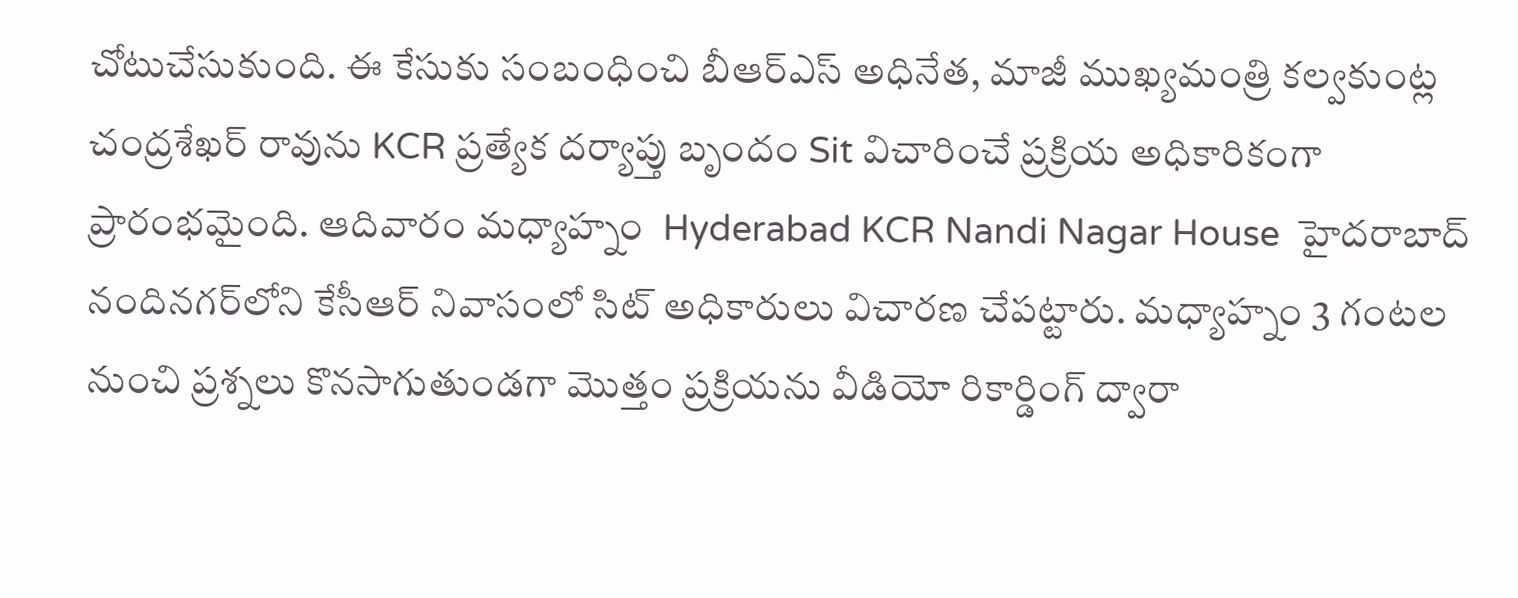చోటుచేసుకుంది. ఈ కేసుకు సంబంధించి బీఆర్ఎస్ అధినేత, మాజీ ముఖ్యమంత్రి కల్వకుంట్ల చంద్రశేఖర్ రావును KCR ప్రత్యేక దర్యాప్తు బృందం Sit విచారించే ప్రక్రియ అధికారికంగా ప్రారంభమైంది. ఆదివారం మధ్యాహ్నం  Hyderabad KCR Nandi Nagar House  హైదరాబాద్ నందినగర్‌లోని కేసీఆర్ నివాసంలో సిట్ అధికారులు విచారణ చేపట్టారు. మధ్యాహ్నం 3 గంటల నుంచి ప్రశ్నలు కొనసాగుతుండగా మొత్తం ప్రక్రియను వీడియో రికార్డింగ్ ద్వారా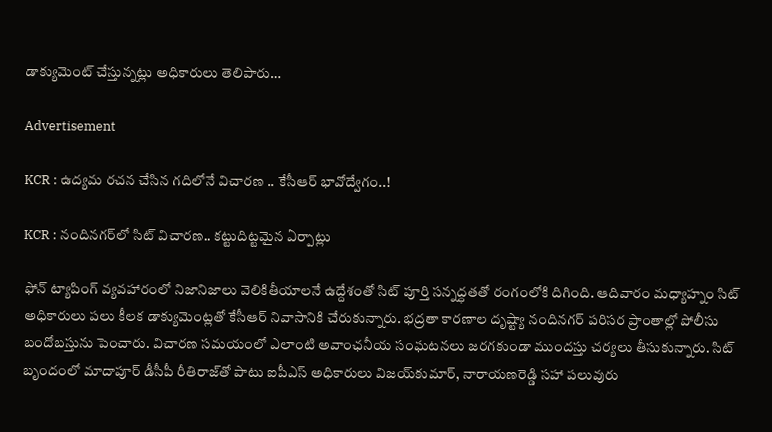డాక్యుమెంట్ చేస్తున్నట్లు అధికారులు తెలిపారు…

Advertisement

KCR : ఉద్యమ రచన చేసిన గదిలోనే విచారణ .. కేసీఆర్ భావోద్వేగం..!

KCR : నందినగర్‌లో సిట్ విచారణ.. కట్టుదిట్టమైన ఏర్పాట్లు

ఫోన్ ట్యాపింగ్ వ్యవహారంలో నిజానిజాలు వెలికితీయాలనే ఉద్దేశంతో సిట్ పూర్తి సన్నద్ధతతో రంగంలోకి దిగింది. ఆదివారం మధ్యాహ్నం సిట్ అధికారులు పలు కీలక డాక్యుమెంట్లతో కేసీఆర్ నివాసానికి చేరుకున్నారు. భద్రతా కారణాల దృష్ట్యా నందినగర్ పరిసర ప్రాంతాల్లో పోలీసు బందోబస్తును పెంచారు. విచారణ సమయంలో ఎలాంటి అవాంఛనీయ సంఘటనలు జరగకుండా ముందస్తు చర్యలు తీసుకున్నారు. సిట్ బృందంలో మాదాపూర్ డీసీపీ రీతిరాజ్‌తో పాటు ఐపీఎస్ అధికారులు విజయ్‌కుమార్, నారాయణరెడ్డి సహా పలువురు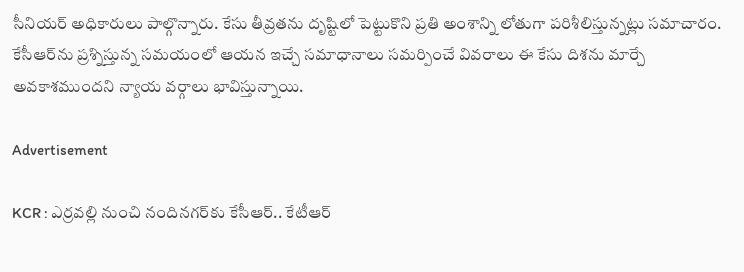సీనియర్ అధికారులు పాల్గొన్నారు. కేసు తీవ్రతను దృష్టిలో పెట్టుకొని ప్రతి అంశాన్ని లోతుగా పరిశీలిస్తున్నట్లు సమాచారం. కేసీఆర్‌ను ప్రశ్నిస్తున్న సమయంలో ఆయన ఇచ్చే సమాధానాలు సమర్పించే వివరాలు ఈ కేసు దిశను మార్చే అవకాశముందని న్యాయ వర్గాలు భావిస్తున్నాయి.

Advertisement

KCR : ఎర్రవల్లి నుంచి నందినగర్‌కు కేసీఆర్.. కేటీఆర్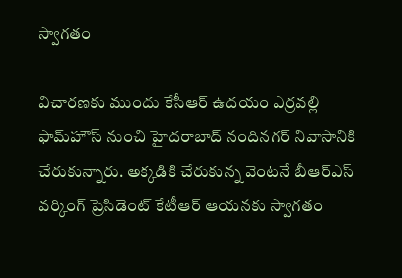స్వాగతం

విచారణకు ముందు కేసీఆర్ ఉదయం ఎర్రవల్లి ఫామ్‌హౌస్ నుంచి హైదరాబాద్ నందినగర్ నివాసానికి చేరుకున్నారు. అక్కడికి చేరుకున్న వెంటనే బీఆర్ఎస్ వర్కింగ్ ప్రెసిడెంట్ కేటీఆర్ ఆయనకు స్వాగతం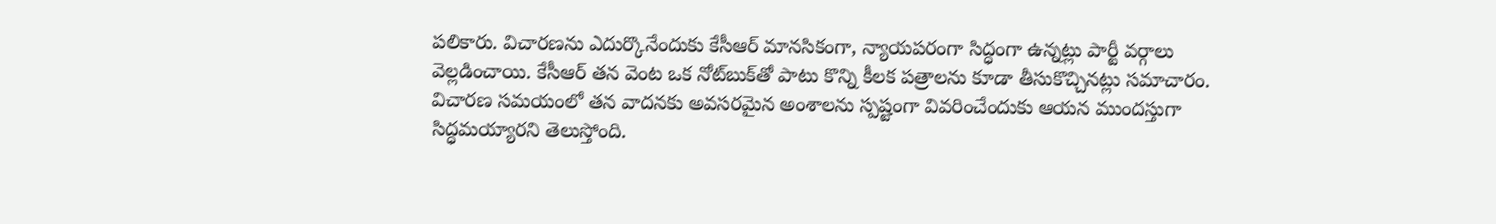పలికారు. విచారణను ఎదుర్కొనేందుకు కేసీఆర్ మానసికంగా, న్యాయపరంగా సిద్ధంగా ఉన్నట్లు పార్టీ వర్గాలు వెల్లడించాయి. కేసీఆర్ తన వెంట ఒక నోట్‌బుక్‌తో పాటు కొన్ని కీలక పత్రాలను కూడా తీసుకొచ్చినట్లు సమాచారం. విచారణ సమయంలో తన వాదనకు అవసరమైన అంశాలను స్పష్టంగా వివరించేందుకు ఆయన ముందస్తుగా సిద్ధమయ్యారని తెలుస్తోంది.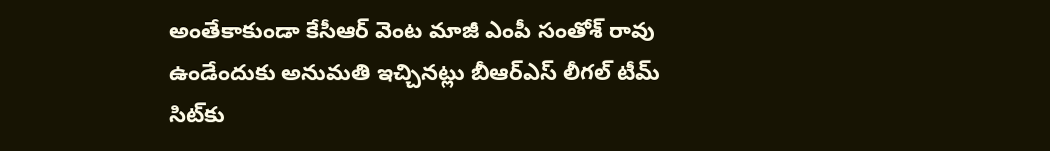అంతేకాకుండా కేసీఆర్ వెంట మాజీ ఎంపీ సంతోశ్ రావు ఉండేందుకు అనుమతి ఇచ్చినట్లు బీఆర్ఎస్ లీగల్ టీమ్ సిట్‌కు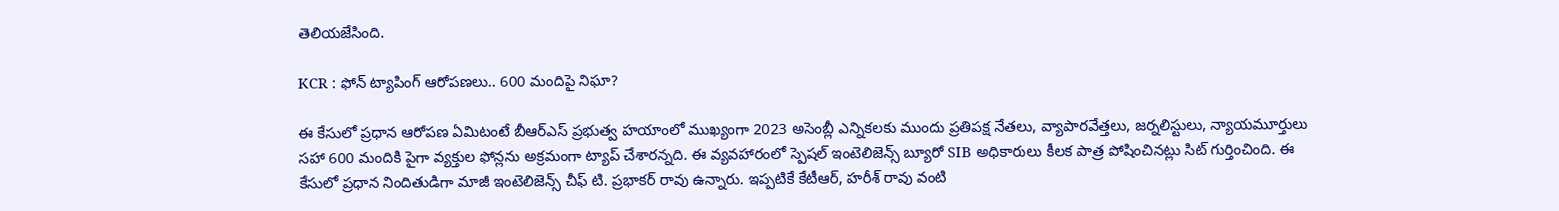తెలియజేసింది.

KCR : ఫోన్ ట్యాపింగ్ ఆరోపణలు.. 600 మందిపై నిఘా?

ఈ కేసులో ప్రధాన ఆరోపణ ఏమిటంటే బీఆర్ఎస్ ప్రభుత్వ హయాంలో ముఖ్యంగా 2023 అసెంబ్లీ ఎన్నికలకు ముందు ప్రతిపక్ష నేతలు, వ్యాపారవేత్తలు, జర్నలిస్టులు, న్యాయమూర్తులు సహా 600 మందికి పైగా వ్యక్తుల ఫోన్లను అక్రమంగా ట్యాప్ చేశారన్నది. ఈ వ్యవహారంలో స్పెషల్ ఇంటెలిజెన్స్ బ్యూరో SIB అధికారులు కీలక పాత్ర పోషించినట్లు సిట్ గుర్తించింది. ఈ కేసులో ప్రధాన నిందితుడిగా మాజీ ఇంటెలిజెన్స్ చీఫ్ టి. ప్రభాకర్ రావు ఉన్నారు. ఇప్పటికే కేటీఆర్, హరీశ్ రావు వంటి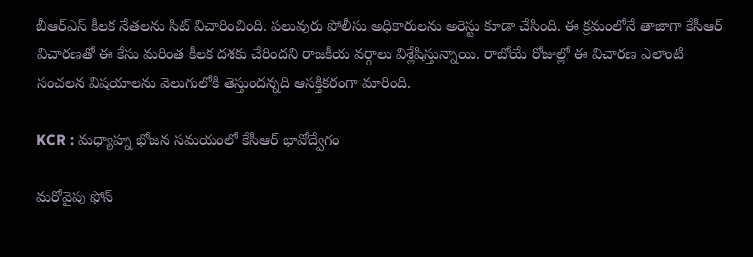బీఆర్ఎస్ కీలక నేతలను సిట్ విచారించింది. పలువురు పోలీసు అధికారులను అరెస్టు కూడా చేసింది. ఈ క్రమంలోనే తాజాగా కేసీఆర్ విచారణతో ఈ కేసు మరింత కీలక దశకు చేరిందని రాజకీయ వర్గాలు విశ్లేషిస్తున్నాయి. రాబోయే రోజుల్లో ఈ విచారణ ఎలాంటి సంచలన విషయాలను వెలుగులోకి తెస్తుందన్నది ఆసక్తికరంగా మారింది.

KCR : మధ్యాహ్న భోజన సమయంలో కేసీఆర్ భావోద్వేగం

మరోవైపు ఫోన్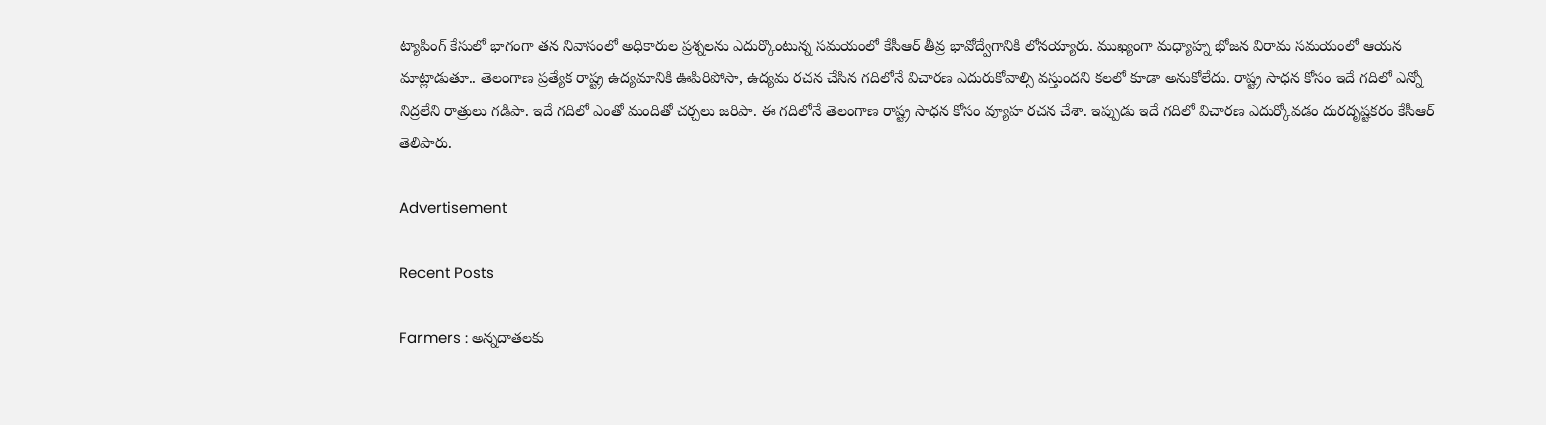ట్యాపింగ్ కేసులో భాగంగా తన నివాసంలో అధికారుల ప్రశ్నలను ఎదుర్కొంటున్న సమయంలో కేసీఆర్ తీవ్ర భావోద్వేగానికి లోనయ్యారు. ముఖ్యంగా మధ్యాహ్న భోజన విరామ సమయంలో ఆయన మాట్లాడుతూ.. తెలంగాణ ప్రత్యేక రాష్ట్ర ఉద్యమానికి ఊపిరిపోసా, ఉద్యమ రచన చేసిన గదిలోనే విచారణ ఎదురుకోవాల్సి వస్తుందని కలలో కూడా అనుకోలేదు. రాష్ట్ర సాధన కోసం ఇదే గదిలో ఎన్నో నిద్రలేని రాత్రులు గడిపా. ఇదే గదిలో ఎంతో మందితో చర్చలు జరిపా. ఈ గదిలోనే తెలంగాణ రాష్ట్ర సాధన కోసం వ్యూహ రచన చేశా. ఇప్పుడు ఇదే గదిలో విచారణ ఎదుర్కోవడం దురదృష్టకరం కేసీఆర్‌ తెలిపారు.

Advertisement

Recent Posts

Farmers : అన్నదాతల‌కు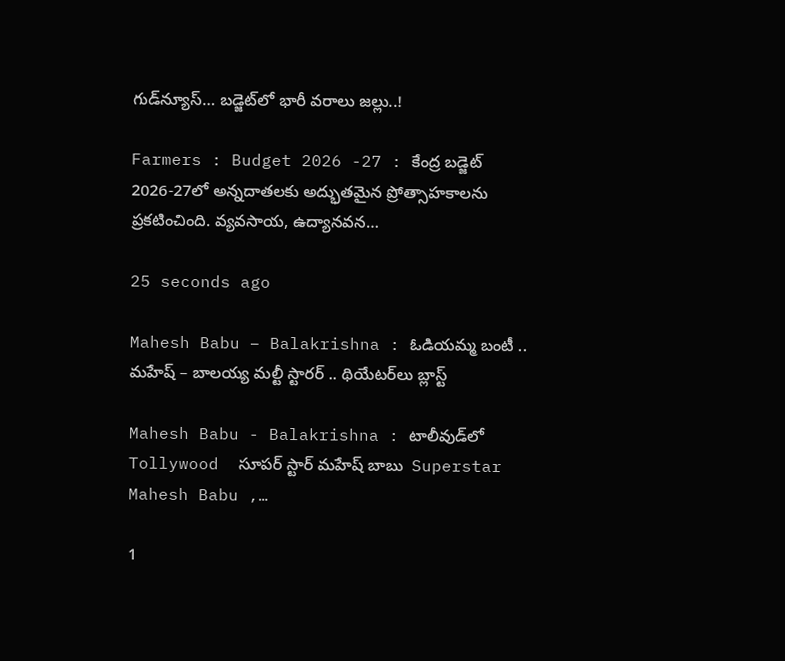గుడ్‌న్యూస్‌… బ‌డ్జెట్‌లో భారీ వ‌రాలు జ‌ల్లు..!

Farmers : Budget 2026 -27 : కేంద్ర బడ్జెట్ 2026-27లో అన్నదాతలకు అద్భుతమైన ప్రోత్సాహకాలను ప్రకటించింది. వ్యవసాయ, ఉద్యానవన…

25 seconds ago

Mahesh Babu – Balakrishna : ఓడియమ్మ బంటీ .. మహేష్ – బాలయ్య మల్టీ స్టారర్ .. థియేటర్‌లు బ్లాస్ట్

Mahesh Babu - Balakrishna : టాలీవుడ్‌లో Tollywood  సూపర్ స్టార్ మహేష్ బాబు  Superstar Mahesh Babu ,…

1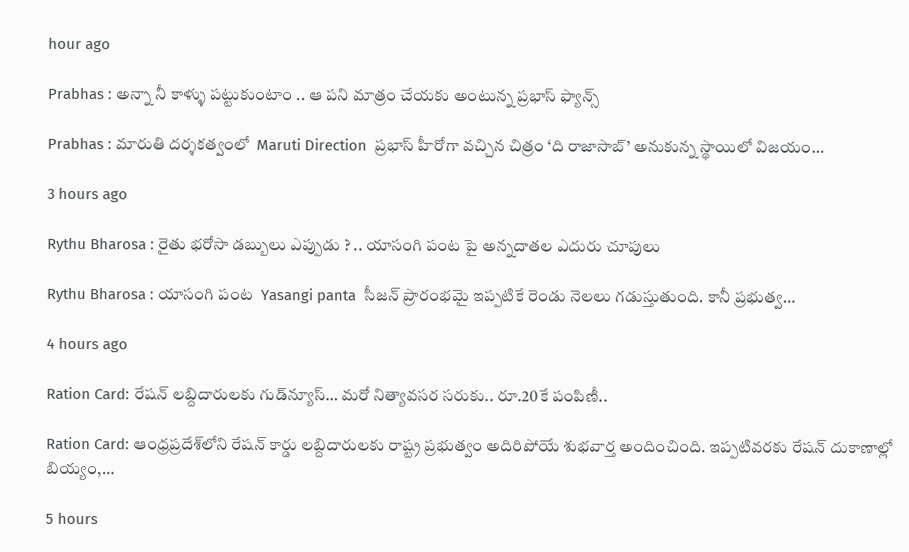hour ago

Prabhas : అన్నా నీ కాళ్ళు పట్టుకుంటాం .. ఆ పని మాత్రం చేయకు అంటున్న ప్రభాస్ ఫ్యాన్స్

Prabhas : మారుతి దర్శకత్వంలో  Maruti Direction  ప్రభాస్ హీరోగా వచ్చిన చిత్రం ‘ది రాజాసాబ్‌’ అనుకున్న స్థాయిలో విజయం…

3 hours ago

Rythu Bharosa : రైతు భరోసా డబ్బులు ఎప్పుడు ? .. యాసంగి పంట పై అన్నదాతల ఎదురు చూపులు

Rythu Bharosa : యాసంగి పంట  Yasangi panta  సీజన్ ప్రారంభమై ఇప్పటికే రెండు నెలలు గడుస్తుతుంది. కానీ ప్రభుత్వ…

4 hours ago

Ration Card: రేషన్ లబ్దిదారులకు గుడ్‌న్యూస్… మరో నిత్యావసర సరుకు.. రూ.20కే పంపిణీ..

Ration Card: ఆంధ్రప్రదేశ్‌లోని రేషన్ కార్డు లబ్దిదారులకు రాష్ట్ర ప్రభుత్వం అదిరిపోయే శుభవార్త అందించింది. ఇప్పటివరకు రేషన్ దుకాణాల్లో బియ్యం,…

5 hours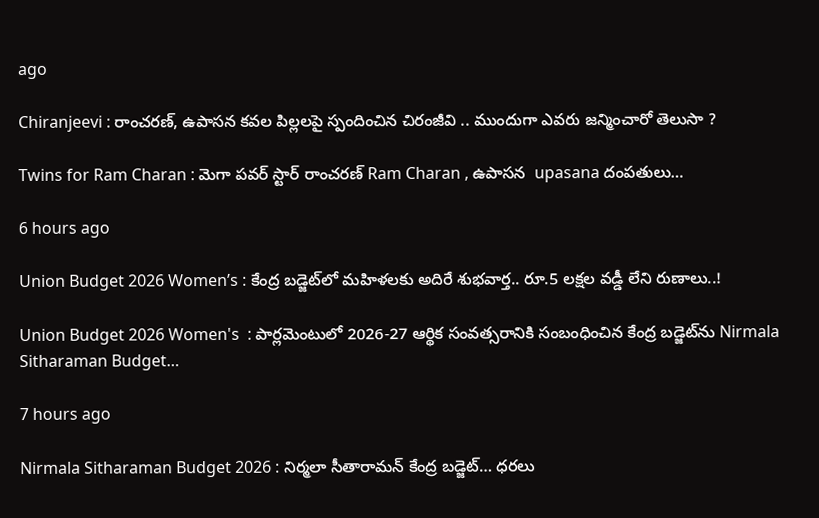ago

Chiranjeevi : రాంచరణ్, ఉపాసన కవల పిల్లలపై స్పందించిన చిరంజీవి .. ముందుగా ఎవరు జన్మించారో తెలుసా ?

Twins for Ram Charan : మెగా పవర్ స్టార్ రాంచరణ్ Ram Charan , ఉపాసన  upasana దంపతులు…

6 hours ago

Union Budget 2026 Women’s : కేంద్ర బడ్జెట్‌లో మహిళలకు అదిరే శుభవార్త.. రూ.5 లక్షల వడ్డీ లేని రుణాలు..!

Union Budget 2026 Women's  : పార్లమెంటులో 2026-27 ఆర్థిక సంవత్సరానికి సంబంధించిన కేంద్ర బడ్జెట్‌ను Nirmala Sitharaman Budget…

7 hours ago

Nirmala Sitharaman Budget 2026 : నిర్మలా సీతారామన్ కేంద్ర బడ్జెట్‌… ధరలు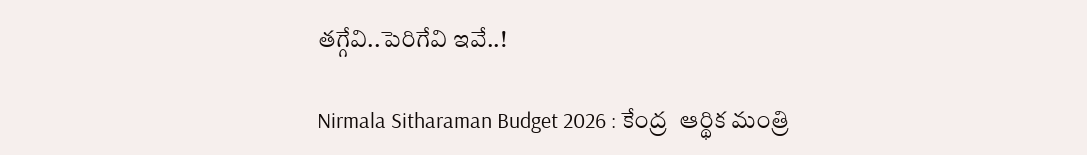తగ్గేవి..పెరిగేవి ఇవే..!

Nirmala Sitharaman Budget 2026 : కేంద్ర  ఆర్థిక మంత్రి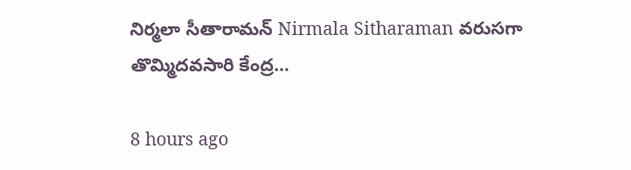నిర్మలా సీతారామన్ Nirmala Sitharaman వరుసగా తొమ్మిదవసారి కేంద్ర…

8 hours ago